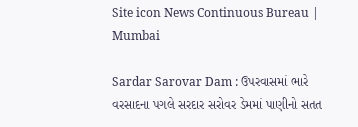Site icon News Continuous Bureau | Mumbai

Sardar Sarovar Dam : ઉપરવાસમાં ભારે વરસાદના પગલે સરદાર સરોવર ડેમમાં પાણીનો સતત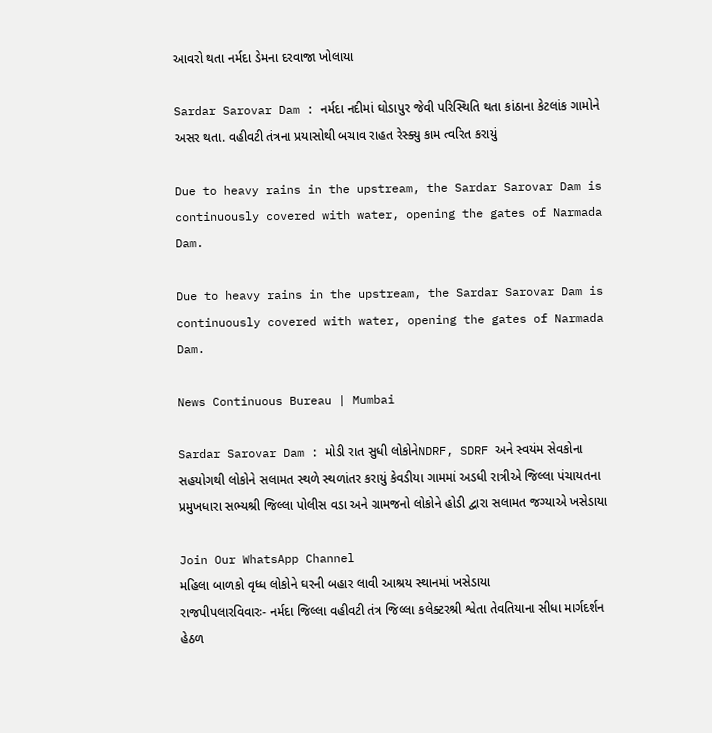આવરો થતા નર્મદા ડેમના દરવાજા ખોલાયા

Sardar Sarovar Dam : નર્મદા નદીમાં ઘોડાપુર જેવી પરિસ્થિતિ થતા કાંઠાના કેટલાંક ગામોને અસર થતા. વહીવટી તંત્રના પ્રયાસોથી બચાવ રાહત રેસ્ક્યુ કામ ત્વરિત કરાયું

Due to heavy rains in the upstream, the Sardar Sarovar Dam is continuously covered with water, opening the gates of Narmada Dam.

Due to heavy rains in the upstream, the Sardar Sarovar Dam is continuously covered with water, opening the gates of Narmada Dam.

News Continuous Bureau | Mumbai

Sardar Sarovar Dam : મોડી રાત સુધી લોકોનેNDRF, SDRF અને સ્વયંમ સેવકોના સહયોગથી લોકોને સલામત સ્થળે સ્થળાંતર કરાયું કેવડીયા ગામમાં અડધી રાત્રીએ જિલ્લા પંચાયતના પ્રમુખધારા સભ્યશ્રી જિલ્લા પોલીસ વડા અને ગ્રામજનો લોકોને હોડી દ્વારા સલામત જગ્યાએ ખસેડાયા

Join Our WhatsApp Channel
મહિલા બાળકો વૃધ્ધ લોકોને ઘરની બહાર લાવી આશ્રય સ્થાનમાં ખસેડાયા
રાજપીપલારવિવારઃ- નર્મદા જિલ્લા વહીવટી તંત્ર જિલ્લા કલેક્ટરશ્રી શ્વેતા તેવતિયાના સીધા માર્ગદર્શન હેઠળ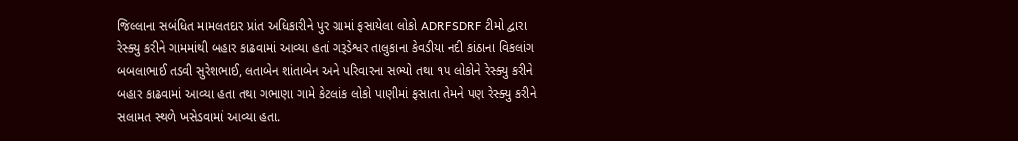જિલ્લાના સબંધિત મામલતદાર પ્રાંત અધિકારીને પુર ગ્રામાં ફસાયેલા લોકો ADRFSDRF ટીમો દ્વારા રેસ્ક્યુ કરીને ગામમાંથી બહાર કાઢવામાં આવ્યા હતાં ગરૂડેશ્વર તાલુકાના કેવડીયા નદી કાંઠાના વિકલાંગ બબલાભાઈ તડવી સુરેશભાઈ, લતાબેન શાંતાબેન અને પરિવારના સભ્યો તથા ૧૫ લોકોને રેસ્ક્યુ કરીને બહાર કાઢવામાં આવ્યા હતા તથા ગભાણા ગામે કેટલાંક લોકો પાણીમાં ફસાતા તેમને પણ રેસ્ક્યુ કરીને સલામત સ્થળે ખસેડવામાં આવ્યા હતા.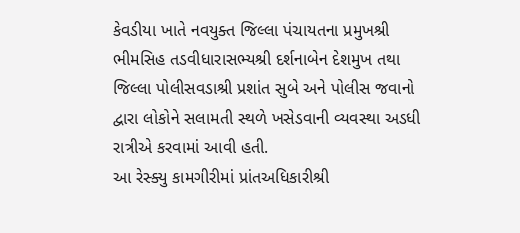કેવડીયા ખાતે નવયુક્ત જિલ્લા પંચાયતના પ્રમુખશ્રી ભીમસિહ તડવીધારાસભ્યશ્રી દર્શનાબેન દેશમુખ તથા જિલ્લા પોલીસવડાશ્રી પ્રશાંત સુબે અને પોલીસ જવાનો દ્વારા લોકોને સલામતી સ્થળે ખસેડવાની વ્યવસ્થા અડધી રાત્રીએ કરવામાં આવી હતી.
આ રેસ્ક્યુ કામગીરીમાં પ્રાંતઅધિકારીશ્રી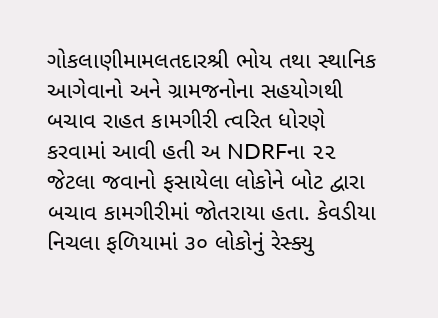ગોકલાણીમામલતદારશ્રી ભોય તથા સ્થાનિક આગેવાનો અને ગ્રામજનોના સહયોગથી બચાવ રાહત કામગીરી ત્વરિત ધોરણે કરવામાં આવી હતી અ NDRFના ૨૨ જેટલા જવાનો ફસાયેલા લોકોને બોટ દ્વારા બચાવ કામગીરીમાં જોતરાયા હતા. કેવડીયા નિચલા ફળિયામાં ૩૦ લોકોનું રેસ્ક્યુ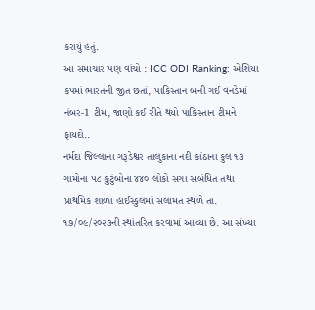કરાયું હતું.
આ સમાચાર પણ વાંચો : ICC ODI Ranking: એશિયા કપમાં ભારતની જીત છતાં, પાકિસ્તાન બની ગઈ વનડેમાં નંબર-1 ટીમ, જાણો કઈ રીતે થયો પાકિસ્તાન ટીમને ફાયદો..
નર્મદા જિલ્લાના ગરૂડેશ્વર તાલુકાના નદી કાંઠાના કુલ ૧૩ ગામોના ૫૮ કુટુંબોના ૪૪૦ લોકો સગા સબંધિત તથા પ્રાથમિક શાળા હાઈસ્કુલમાં સલામત સ્થળે તા. ૧૭/૦૯/૨૦૨૩ની સ્થાંતરિત કરવામાં આવ્યા છે. આ સંખ્યા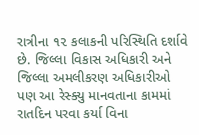રાત્રીના ૧૨ કલાકની પરિસ્થિતિ દર્શાવે છે. જિલ્લા વિકાસ અધિકારી અને જિલ્લા અમલીકરણ અધિકારીઓ પણ આ રેસ્ક્યુ માનવતાના કામમાં રાતદિન પરવા કર્યા વિના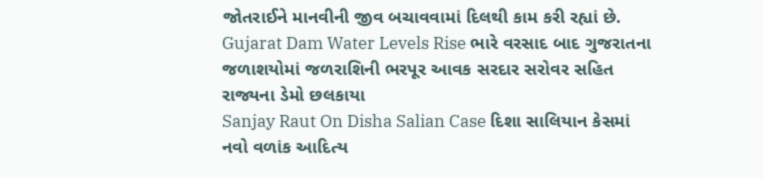જોતરાઈને માનવીની જીવ બચાવવામાં દિલથી કામ કરી રહ્યાં છે.
Gujarat Dam Water Levels Rise ભારે વરસાદ બાદ ગુજરાતના જળાશયોમાં જળરાશિની ભરપૂર આવક સરદાર સરોવર સહિત રાજ્યના ડેમો છલકાયા
Sanjay Raut On Disha Salian Case દિશા સાલિયાન કેસમાં નવો વળાંક આદિત્ય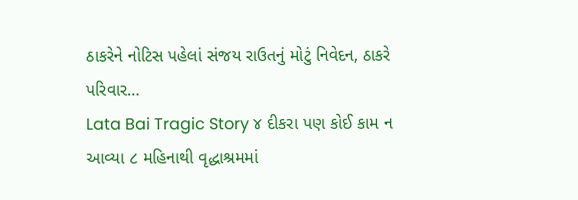ઠાકરેને નોટિસ પહેલાં સંજય રાઉતનું મોટું નિવેદન, ઠાકરે પરિવાર…
Lata Bai Tragic Story ૪ દીકરા પણ કોઈ કામ ન આવ્યા ૮ મહિનાથી વૃદ્ધાશ્રમમાં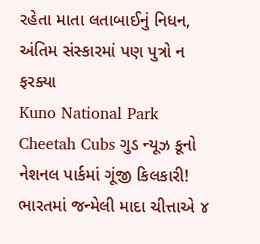રહેતા માતા લતાબાઈનું નિધન, અંતિમ સંસ્કારમાં પણ પુત્રો ન ફરક્યા
Kuno National Park Cheetah Cubs ગુડ ન્યૂઝ કૂનો નેશનલ પાર્કમાં ગૂંજી કિલકારી! ભારતમાં જન્મેલી માદા ચીત્તાએ ૪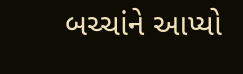બચ્ચાંને આપ્યો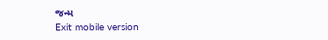જન્મ
Exit mobile version